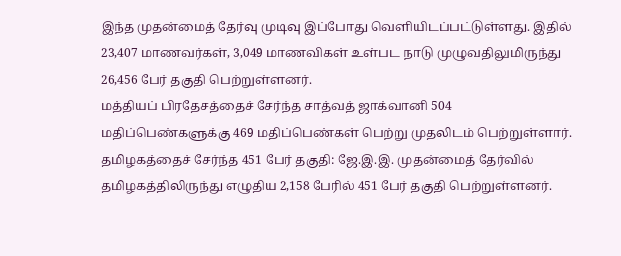இந்த முதன்மைத் தேர்வு முடிவு இப்போது வெளியிடப்பட்டுள்ளது. இதில் 23,407 மாணவர்கள், 3,049 மாணவிகள் உள்பட நாடு முழுவதிலுமிருந்து 26,456 பேர் தகுதி பெற்றுள்ளனர்.
மத்தியப் பிரதேசத்தைச் சேர்ந்த சாத்வத் ஜாக்வானி 504 மதிப்பெண்களுக்கு 469 மதிப்பெண்கள் பெற்று முதலிடம் பெற்றுள்ளார்.
தமிழகத்தைச் சேர்ந்த 451 பேர் தகுதி: ஜே.இ.இ. முதன்மைத் தேர்வில் தமிழகத்திலிருந்து எழுதிய 2,158 பேரில் 451 பேர் தகுதி பெற்றுள்ளனர்.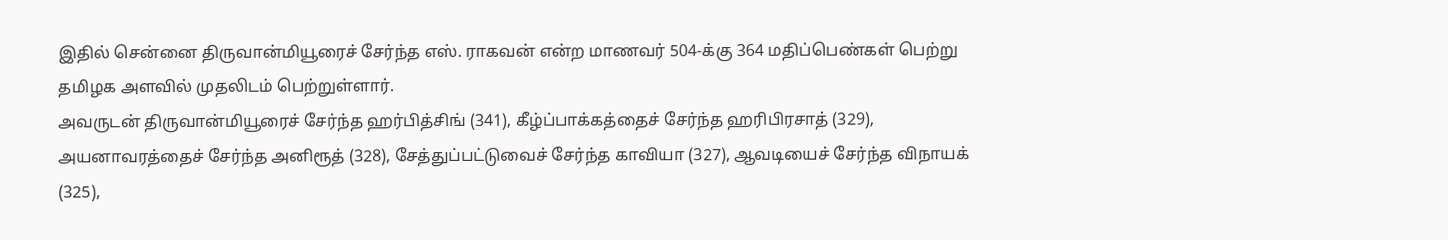இதில் சென்னை திருவான்மியூரைச் சேர்ந்த எஸ். ராகவன் என்ற மாணவர் 504-க்கு 364 மதிப்பெண்கள் பெற்று தமிழக அளவில் முதலிடம் பெற்றுள்ளார்.
அவருடன் திருவான்மியூரைச் சேர்ந்த ஹர்பித்சிங் (341), கீழ்ப்பாக்கத்தைச் சேர்ந்த ஹரிபிரசாத் (329), அயனாவரத்தைச் சேர்ந்த அனிரூத் (328), சேத்துப்பட்டுவைச் சேர்ந்த காவியா (327), ஆவடியைச் சேர்ந்த விநாயக் (325),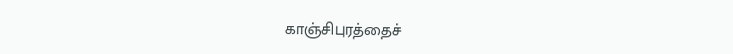காஞ்சிபுரத்தைச்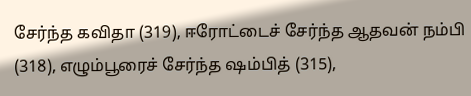சேர்ந்த கவிதா (319), ஈரோட்டைச் சேர்ந்த ஆதவன் நம்பி (318), எழும்பூரைச் சேர்ந்த ஷம்பித் (315),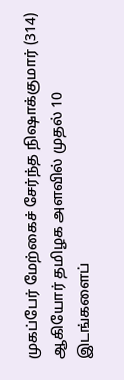முகப்பேர் மேற்கைச் சேர்ந்த நிஷாக்குமார் (314) ஆகியோர் தமிழக அளவில் முதல் 10 இடங்களைப்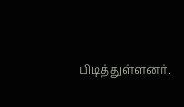பிடித்துள்ளனர்.